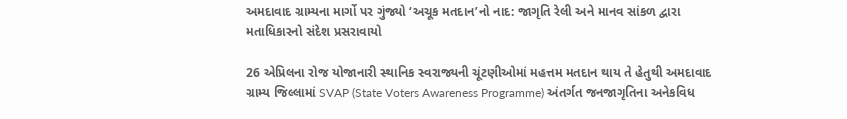અમદાવાદ ગ્રામ્યના માર્ગો પર ગુંજ્યો ‘અચૂક મતદાન’નો નાદ: જાગૃતિ રેલી અને માનવ સાંકળ દ્વારા મતાધિકારનો સંદેશ પ્રસરાવાયો

26 એપ્રિલના રોજ યોજાનારી સ્થાનિક સ્વરાજ્યની ચૂંટણીઓમાં મહત્તમ મતદાન થાય તે હેતુથી અમદાવાદ ગ્રામ્ય જિલ્લામાં SVAP (State Voters Awareness Programme) અંતર્ગત જનજાગૃતિના અનેકવિધ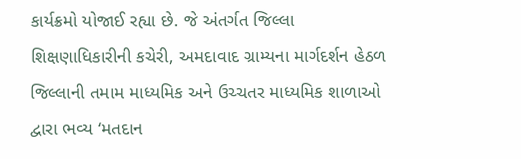કાર્યક્રમો યોજાઈ રહ્યા છે. જે અંતર્ગત જિલ્લા શિક્ષણાધિકારીની કચેરી, અમદાવાદ ગ્રામ્યના માર્ગદર્શન હેઠળ જિલ્લાની તમામ માધ્યમિક અને ઉચ્ચતર માધ્યમિક શાળાઓ દ્વારા ભવ્ય ‘મતદાન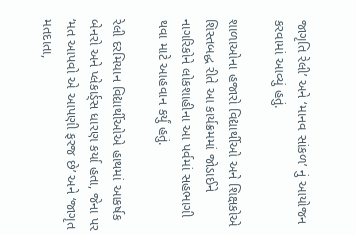જાગૃતિ રેલી’ અને ‘માનવ સાંકળ’ નું આયોજન કરવામાં આવ્યું હતું.

શાળાઓના હજારો વિદ્યાર્થીઓ અને શિક્ષકોએ શિસ્તબદ્ધ રીતે આ કાર્યક્રમમાં જોડાઈને નાગરિકોને લોકશાહીના આ પર્વમાં સહભાગી થવા માટે આહવાન કર્યું હતું.

રેલી દરમિયાન વિદ્યાર્થીઓએ હાથમાં આકર્ષક બેનરો અને પ્લેકાર્ડ્સ ધારણ કર્યા હતા, જેના પર ‘મત આપવો એ આપણી ફરજ છે’ અને ‘જાગૃત મતદાતા,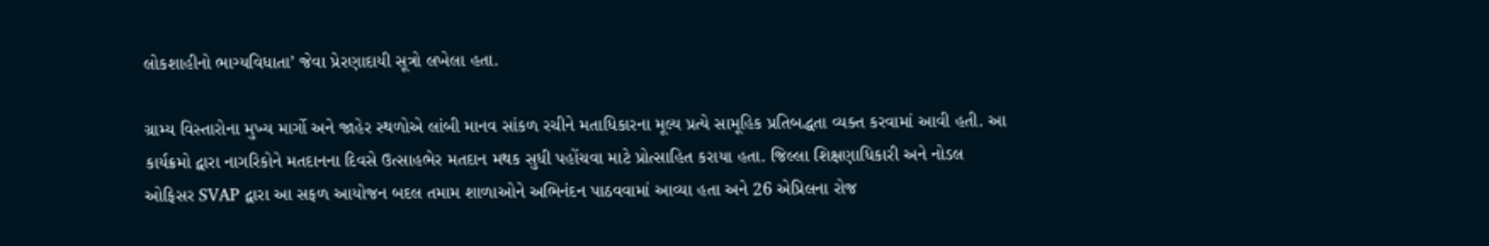લોકશાહીનો ભાગ્યવિધાતા’ જેવા પ્રેરણાદાયી સૂત્રો લખેલા હતા.

ગ્રામ્ય વિસ્તારોના મુખ્ય માર્ગો અને જાહેર સ્થળોએ લાંબી માનવ સાંકળ રચીને મતાધિકારના મૂલ્ય પ્રત્યે સામૂહિક પ્રતિબદ્ધતા વ્યક્ત કરવામાં આવી હતી. આ કાર્યક્રમો દ્વારા નાગરિકોને મતદાનના દિવસે ઉત્સાહભેર મતદાન મથક સુધી પહોંચવા માટે પ્રોત્સાહિત કરાયા હતા. જિલ્લા શિક્ષણાધિકારી અને નોડલ ઓફિસર SVAP દ્વારા આ સફળ આયોજન બદલ તમામ શાળાઓને અભિનંદન પાઠવવામાં આવ્યા હતા અને 26 એપ્રિલના રોજ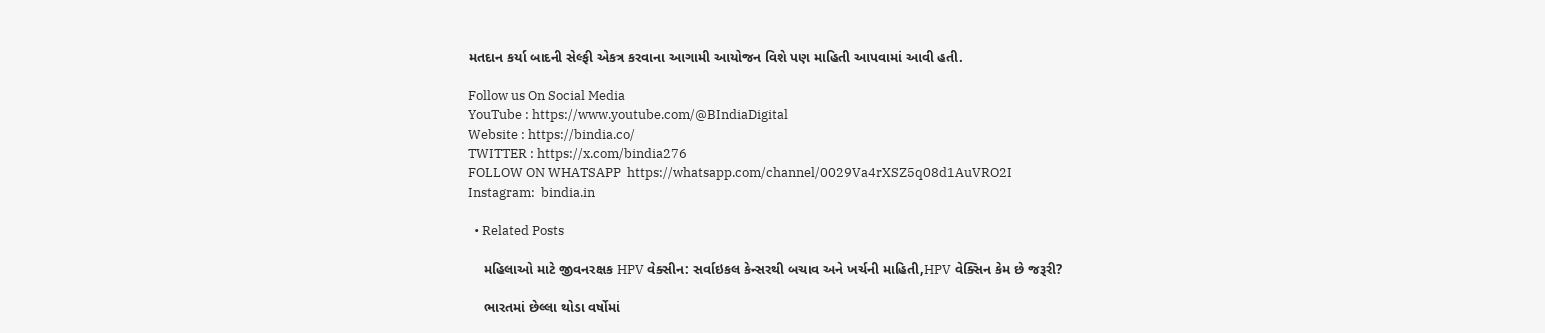મતદાન કર્યા બાદની સેલ્ફી એકત્ર કરવાના આગામી આયોજન વિશે પણ માહિતી આપવામાં આવી હતી.

Follow us On Social Media
YouTube : https://www.youtube.com/@BIndiaDigital
Website : https://bindia.co/
TWITTER : https://x.com/bindia276
FOLLOW ON WHATSAPP  https://whatsapp.com/channel/0029Va4rXSZ5q08d1AuVRO2I
Instagram:  bindia.in

  • Related Posts

    મહિલાઓ માટે જીવનરક્ષક HPV વેક્સીન: સર્વાઇકલ કેન્સરથી બચાવ અને ખર્ચની માહિતી,HPV વેક્સિન કેમ છે જરૂરી?

    ભારતમાં છેલ્લા થોડા વર્ષોમાં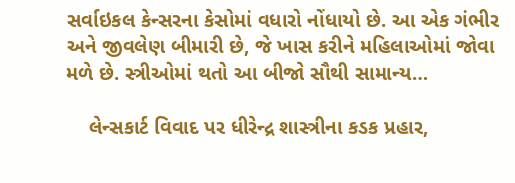સર્વાઇકલ કેન્સરના કેસોમાં વધારો નોંધાયો છે. આ એક ગંભીર અને જીવલેણ બીમારી છે, જે ખાસ કરીને મહિલાઓમાં જોવા મળે છે. સ્ત્રીઓમાં થતો આ બીજો સૌથી સામાન્ય…

    લેન્સકાર્ટ વિવાદ પર ધીરેન્દ્ર શાસ્ત્રીના કડક પ્રહાર,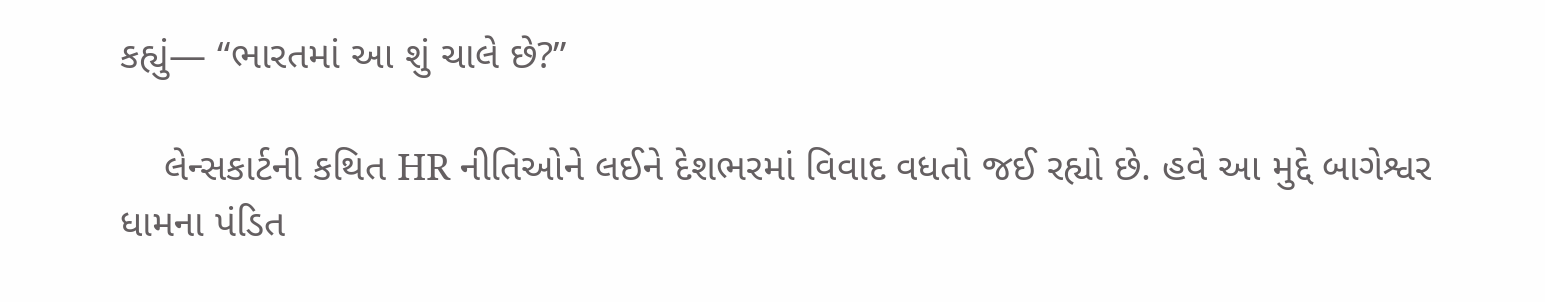કહ્યું— “ભારતમાં આ શું ચાલે છે?”

    લેન્સકાર્ટની કથિત HR નીતિઓને લઈને દેશભરમાં વિવાદ વધતો જઈ રહ્યો છે. હવે આ મુદ્દે બાગેશ્વર ધામના પંડિત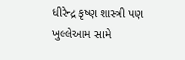ધીરેન્દ્ર કૃષ્ણ શાસ્ત્રી પણ ખુલ્લેઆમ સામે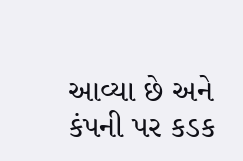આવ્યા છે અને કંપની પર કડક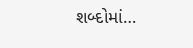શબ્દોમાં…